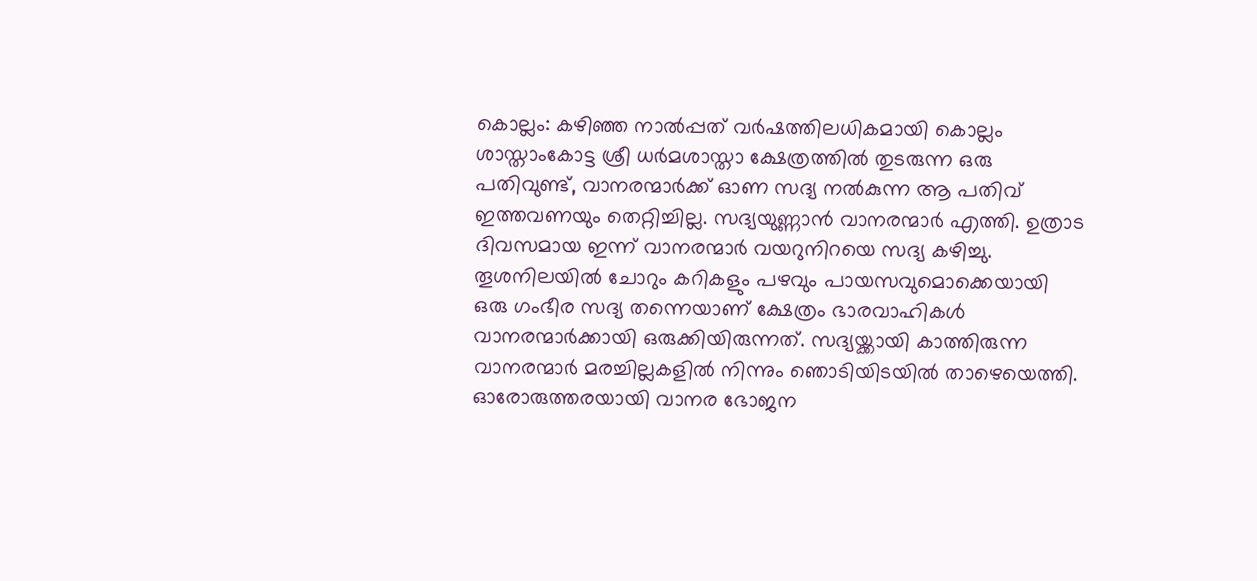കൊല്ലം: കഴിഞ്ഞ നാൽപ്പത് വർഷത്തിലധികമായി കൊല്ലം ശാസ്താംകോട്ട ശ്രീ ധർമശാസ്താ ക്ഷേത്രത്തിൽ തുടരുന്ന ഒരു പതിവുണ്ട്, വാനരന്മാർക്ക് ഓണ സദ്യ നൽകുന്ന ആ പതിവ് ഇത്തവണയും തെറ്റിച്ചില്ല. സദ്യയുണ്ണാൻ വാനരന്മാർ എത്തി. ഉത്രാട ദിവസമായ ഇന്ന് വാനരന്മാർ വയറുനിറയെ സദ്യ കഴിച്ചു. തൂശനിലയിൽ ചോറും കറികളും പഴവും പായസവുമൊക്കെയായി ഒരു ഗംഭീര സദ്യ തന്നെയാണ് ക്ഷേത്രം ഭാരവാഹികൾ വാനരന്മാർക്കായി ഒരുക്കിയിരുന്നത്. സദ്യയ്ക്കായി കാത്തിരുന്ന വാനരന്മാർ മരച്ചില്ലകളിൽ നിന്നും ഞൊടിയിടയിൽ താഴെയെത്തി.
ഓരോരുത്തരയായി വാനര ഭോജന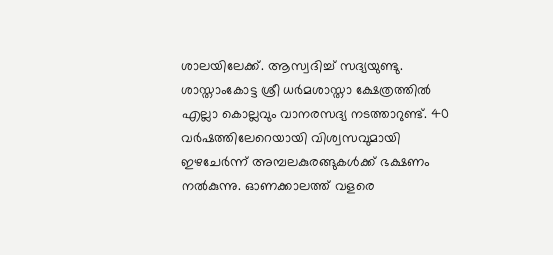ശാലയിലേക്ക്. ആസ്വദിച്ച് സദ്യയുണ്ടു. ശാസ്താംകോട്ട ശ്രീ ധർമശാസ്താ ക്ഷേത്രത്തിൽ എല്ലാ കൊല്ലവും വാനരസദ്യ നടത്താറുണ്ട്. 40 വർഷത്തിലേറെയായി വിശ്വസവുമായി ഇഴചേർന്ന് അമ്പലകുരങ്ങുകൾക്ക് ഭക്ഷണം നൽകുന്നു. ഓണക്കാലത്ത് വളരെ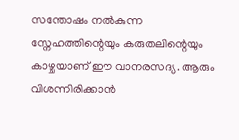സന്തോഷം നൽകുന്ന സ്നേഹത്തിന്റെയും കരുതലിന്റെയും കാഴ്ചയാണ് ഈ വാനരസദ്യ. ആരും വിശന്നിരിക്കാൻ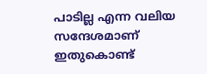പാടില്ല എന്ന വലിയ സന്ദേശമാണ് ഇതുകൊണ്ട്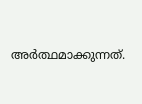അർത്ഥമാക്കുന്നത്.